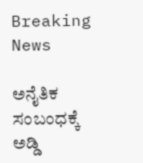Breaking News

ಅನೈತಿಕ ಸಂಬಂಧಕ್ಕೆ ಅಡ್ಡಿ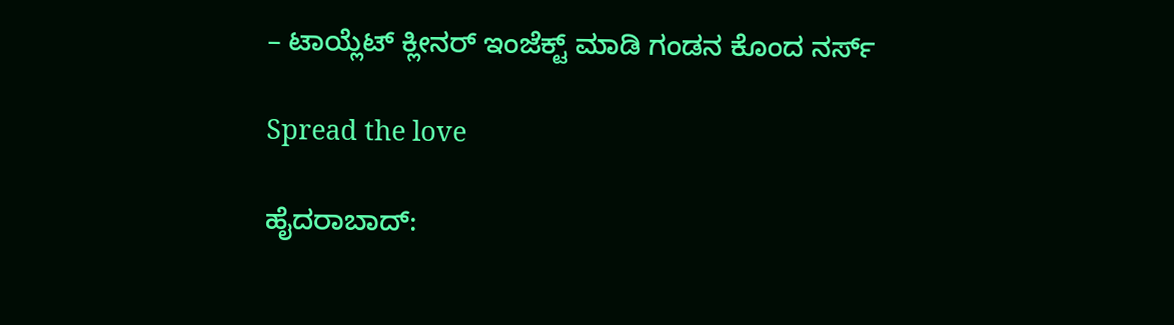– ಟಾಯ್ಲೆಟ್ ಕ್ಲೀನರ್ ಇಂಜೆಕ್ಟ್ ಮಾಡಿ ಗಂಡನ ಕೊಂದ ನರ್ಸ್

Spread the love

ಹೈದರಾಬಾದ್: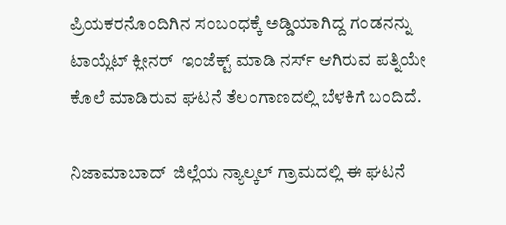ಪ್ರಿಯಕರನೊಂದಿಗಿನ ಸಂಬಂಧಕ್ಕೆ ಅಡ್ಡಿಯಾಗಿದ್ದ ಗಂಡನನ್ನು ಟಾಯ್ಲೆಟ್ ಕ್ಲೀನರ್  ಇಂಜೆಕ್ಟ್ ಮಾಡಿ ನರ್ಸ್ ಆಗಿರುವ ಪತ್ನಿಯೇ  ಕೊಲೆ ಮಾಡಿರುವ ಘಟನೆ ತೆಲಂಗಾಣದಲ್ಲಿ ಬೆಳಕಿಗೆ ಬಂದಿದೆ.

ನಿಜಾಮಾಬಾದ್  ಜಿಲ್ಲೆಯ ನ್ಯಾಲ್ಕಲ್ ಗ್ರಾಮದಲ್ಲಿ ಈ ಘಟನೆ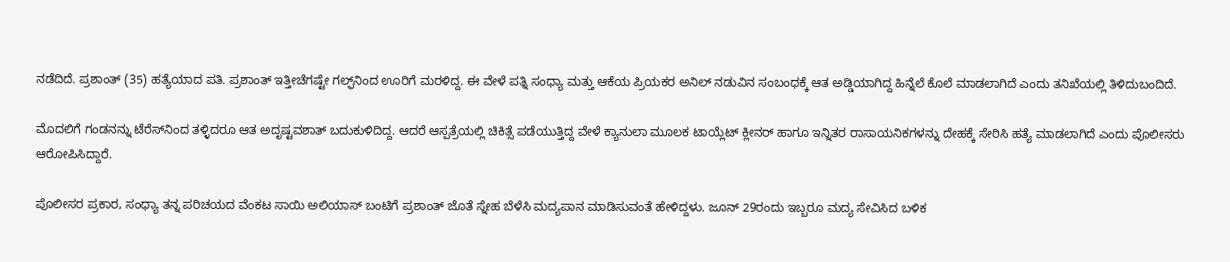ನಡೆದಿದೆ. ಪ್ರಶಾಂತ್ (35) ಹತ್ಯೆಯಾದ ಪತಿ. ಪ್ರಶಾಂತ್ ಇತ್ತೀಚೆಗಷ್ಟೇ ಗಲ್ಫ್‌ನಿಂದ ಊರಿಗೆ ಮರಳಿದ್ದ. ಈ ವೇಳೆ ಪತ್ನಿ ಸಂಧ್ಯಾ ಮತ್ತು ಆಕೆಯ ಪ್ರಿಯಕರ ಅನಿಲ್ ನಡುವಿನ ಸಂಬಂಧಕ್ಕೆ ಆತ ಅಡ್ಡಿಯಾಗಿದ್ದ ಹಿನ್ನೆಲೆ ಕೊಲೆ ಮಾಡಲಾಗಿದೆ ಎಂದು ತನಿಖೆಯಲ್ಲಿ ತಿಳಿದುಬಂದಿದೆ.

ಮೊದಲಿಗೆ ಗಂಡನನ್ನು ಟೆರೆಸ್‌ನಿಂದ ತಳ್ಳಿದರೂ ಆತ ಅದೃಷ್ಟವಶಾತ್ ಬದುಕುಳಿದಿದ್ದ. ಆದರೆ ಆಸ್ಪತ್ರೆಯಲ್ಲಿ ಚಿಕಿತ್ಸೆ ಪಡೆಯುತ್ತಿದ್ದ ವೇಳೆ ಕ್ಯಾನುಲಾ ಮೂಲಕ ಟಾಯ್ಲೆಟ್ ಕ್ಲೀನರ್ ಹಾಗೂ ಇನ್ನಿತರ ರಾಸಾಯನಿಕಗಳನ್ನು ದೇಹಕ್ಕೆ ಸೇರಿಸಿ ಹತ್ಯೆ ಮಾಡಲಾಗಿದೆ ಎಂದು ಪೊಲೀಸರು ಆರೋಪಿಸಿದ್ದಾರೆ.

ಪೊಲೀಸರ ಪ್ರಕಾರ, ಸಂಧ್ಯಾ ತನ್ನ ಪರಿಚಯದ ವೆಂಕಟ ಸಾಯಿ ಅಲಿಯಾಸ್ ಬಂಟಿಗೆ ಪ್ರಶಾಂತ್ ಜೊತೆ ಸ್ನೇಹ ಬೆಳೆಸಿ ಮದ್ಯಪಾನ ಮಾಡಿಸುವಂತೆ ಹೇಳಿದ್ದಳು. ಜೂನ್ 29ರಂದು ಇಬ್ಬರೂ ಮದ್ಯ ಸೇವಿಸಿದ ಬಳಿಕ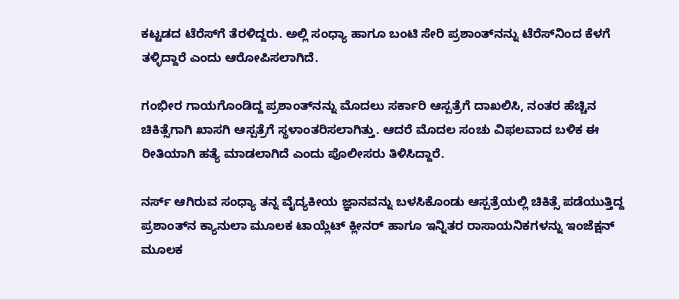ಕಟ್ಟಡದ ಟೆರೆಸ್‌ಗೆ ತೆರಳಿದ್ದರು. ಅಲ್ಲಿ ಸಂಧ್ಯಾ ಹಾಗೂ ಬಂಟಿ ಸೇರಿ ಪ್ರಶಾಂತ್‌ನನ್ನು ಟೆರೆಸ್‌ನಿಂದ ಕೆಳಗೆ ತಳ್ಳಿದ್ದಾರೆ ಎಂದು ಆರೋಪಿಸಲಾಗಿದೆ.

ಗಂಭೀರ ಗಾಯಗೊಂಡಿದ್ದ ಪ್ರಶಾಂತ್‌ನನ್ನು ಮೊದಲು ಸರ್ಕಾರಿ ಆಸ್ಪತ್ರೆಗೆ ದಾಖಲಿಸಿ, ನಂತರ ಹೆಚ್ಚಿನ ಚಿಕಿತ್ಸೆಗಾಗಿ ಖಾಸಗಿ ಆಸ್ಪತ್ರೆಗೆ ಸ್ಥಳಾಂತರಿಸಲಾಗಿತ್ತು. ಆದರೆ ಮೊದಲ ಸಂಚು ವಿಫಲವಾದ ಬಳಿಕ ಈ ರೀತಿಯಾಗಿ ಹತ್ಯೆ ಮಾಡಲಾಗಿದೆ ಎಂದು ಪೊಲೀಸರು ತಿಳಿಸಿದ್ದಾರೆ.

ನರ್ಸ್ ಆಗಿರುವ ಸಂಧ್ಯಾ ತನ್ನ ವೈದ್ಯಕೀಯ ಜ್ಞಾನವನ್ನು ಬಳಸಿಕೊಂಡು ಆಸ್ಪತ್ರೆಯಲ್ಲಿ ಚಿಕಿತ್ಸೆ ಪಡೆಯುತ್ತಿದ್ದ ಪ್ರಶಾಂತ್‌ನ ಕ್ಯಾನುಲಾ ಮೂಲಕ ಟಾಯ್ಲೆಟ್ ಕ್ಲೀನರ್ ಹಾಗೂ ಇನ್ನಿತರ ರಾಸಾಯನಿಕಗಳನ್ನು ಇಂಜೆಕ್ಷನ್ ಮೂಲಕ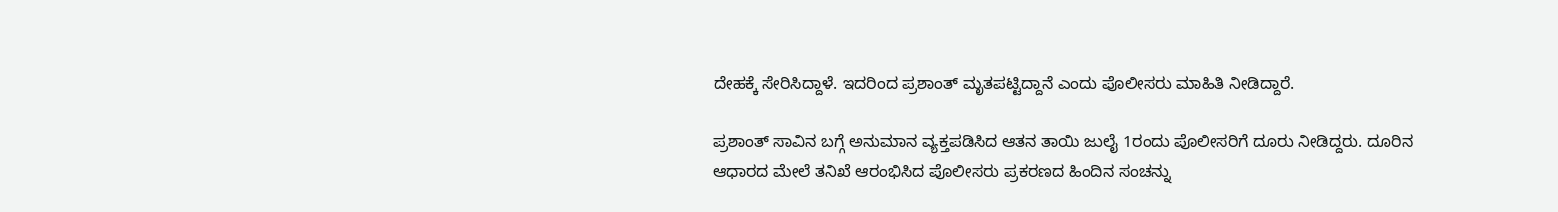ದೇಹಕ್ಕೆ ಸೇರಿಸಿದ್ದಾಳೆ. ಇದರಿಂದ ಪ್ರಶಾಂತ್ ಮೃತಪಟ್ಟಿದ್ದಾನೆ ಎಂದು ಪೊಲೀಸರು ಮಾಹಿತಿ ನೀಡಿದ್ದಾರೆ.

ಪ್ರಶಾಂತ್ ಸಾವಿನ ಬಗ್ಗೆ ಅನುಮಾನ ವ್ಯಕ್ತಪಡಿಸಿದ ಆತನ ತಾಯಿ ಜುಲೈ 1ರಂದು ಪೊಲೀಸರಿಗೆ ದೂರು ನೀಡಿದ್ದರು. ದೂರಿನ ಆಧಾರದ ಮೇಲೆ ತನಿಖೆ ಆರಂಭಿಸಿದ ಪೊಲೀಸರು ಪ್ರಕರಣದ ಹಿಂದಿನ ಸಂಚನ್ನು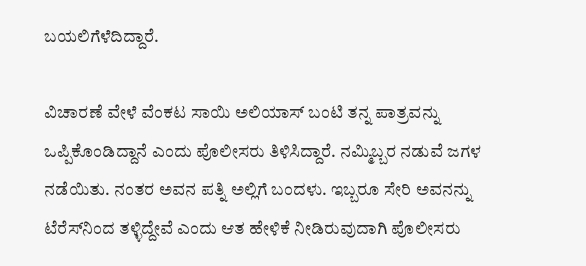ಬಯಲಿಗೆಳೆದಿದ್ದಾರೆ.

ವಿಚಾರಣೆ ವೇಳೆ ವೆಂಕಟ ಸಾಯಿ ಅಲಿಯಾಸ್ ಬಂಟಿ ತನ್ನ ಪಾತ್ರವನ್ನು ಒಪ್ಪಿಕೊಂಡಿದ್ದಾನೆ ಎಂದು ಪೊಲೀಸರು ತಿಳಿಸಿದ್ದಾರೆ. ನಮ್ಮಿಬ್ಬರ ನಡುವೆ ಜಗಳ ನಡೆಯಿತು. ನಂತರ ಅವನ ಪತ್ನಿ ಅಲ್ಲಿಗೆ ಬಂದಳು. ಇಬ್ಬರೂ ಸೇರಿ ಅವನನ್ನು ಟೆರೆಸ್‌ನಿಂದ ತಳ್ಳಿದ್ದೇವೆ ಎಂದು ಆತ ಹೇಳಿಕೆ ನೀಡಿರುವುದಾಗಿ ಪೊಲೀಸರು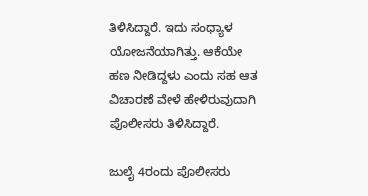ತಿಳಿಸಿದ್ದಾರೆ. ಇದು ಸಂಧ್ಯಾಳ ಯೋಜನೆಯಾಗಿತ್ತು. ಆಕೆಯೇ ಹಣ ನೀಡಿದ್ದಳು ಎಂದು ಸಹ ಆತ ವಿಚಾರಣೆ ವೇಳೆ ಹೇಳಿರುವುದಾಗಿ ಪೊಲೀಸರು ತಿಳಿಸಿದ್ದಾರೆ.

ಜುಲೈ 4ರಂದು ಪೊಲೀಸರು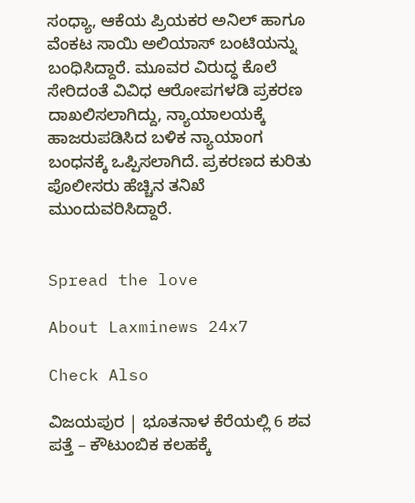ಸಂಧ್ಯಾ, ಆಕೆಯ ಪ್ರಿಯಕರ ಅನಿಲ್ ಹಾಗೂ ವೆಂಕಟ ಸಾಯಿ ಅಲಿಯಾಸ್ ಬಂಟಿಯನ್ನು ಬಂಧಿಸಿದ್ದಾರೆ. ಮೂವರ ವಿರುದ್ಧ ಕೊಲೆ ಸೇರಿದಂತೆ ವಿವಿಧ ಆರೋಪಗಳಡಿ ಪ್ರಕರಣ ದಾಖಲಿಸಲಾಗಿದ್ದು, ನ್ಯಾಯಾಲಯಕ್ಕೆ ಹಾಜರುಪಡಿಸಿದ ಬಳಿಕ ನ್ಯಾಯಾಂಗ ಬಂಧನಕ್ಕೆ ಒಪ್ಪಿಸಲಾಗಿದೆ. ಪ್ರಕರಣದ ಕುರಿತು ಪೊಲೀಸರು ಹೆಚ್ಚಿನ ತನಿಖೆ ಮುಂದುವರಿಸಿದ್ದಾರೆ.


Spread the love

About Laxminews 24x7

Check Also

ವಿಜಯಪುರ | ಭೂತನಾಳ ಕೆರೆಯಲ್ಲಿ 6 ಶವ ಪತ್ತೆ – ಕೌಟುಂಬಿಕ ಕಲಹಕ್ಕೆ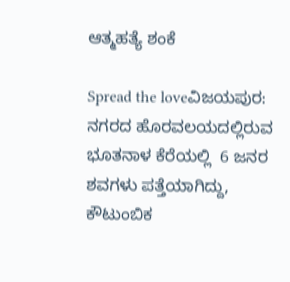ಆತ್ಮಹತ್ಯೆ ಶಂಕೆ

Spread the loveವಿಜಯಪುರ: ನಗರದ ಹೊರವಲಯದಲ್ಲಿರುವ ಭೂತನಾಳ ಕೆರೆಯಲ್ಲಿ  6 ಜನರ ಶವಗಳು ಪತ್ತೆಯಾಗಿದ್ದು, ಕೌಟುಂಬಿಕ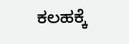ಕಲಹಕ್ಕೆ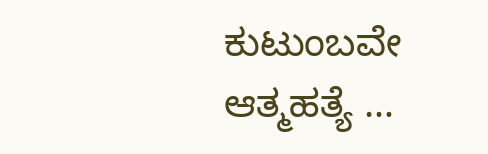ಕುಟುಂಬವೇ ಆತ್ಮಹತ್ಯೆ …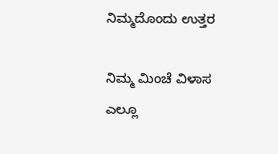ನಿಮ್ಮದೊಂದು ಉತ್ತರ

ನಿಮ್ಮ ಮಿಂಚೆ ವಿಳಾಸ ಎಲ್ಲೂ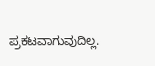ಪ್ರಕಟವಾಗುವುದಿಲ್ಲ.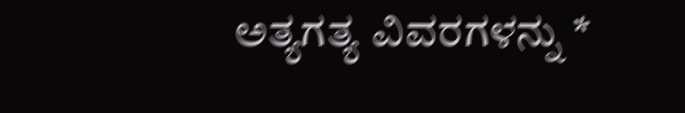ಅತ್ಯಗತ್ಯ ವಿವರಗಳನ್ನು *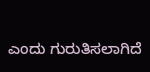ಎಂದು ಗುರುತಿಸಲಾಗಿದೆ